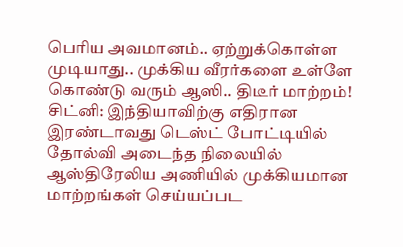பெரிய அவமானம்.. ஏற்றுக்கொள்ள முடியாது.. முக்கிய வீரர்களை உள்ளே கொண்டு வரும் ஆஸி.. திடீர் மாற்றம்!
சிட்னி: இந்தியாவிற்கு எதிரான இரண்டாவது டெஸ்ட் போட்டியில் தோல்வி அடைந்த நிலையில் ஆஸ்திரேலிய அணியில் முக்கியமான மாற்றங்கள் செய்யப்பட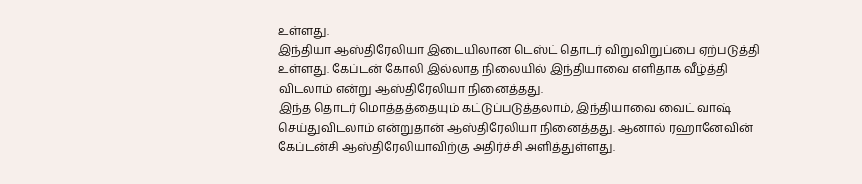உள்ளது.
இந்தியா ஆஸ்திரேலியா இடையிலான டெஸ்ட் தொடர் விறுவிறுப்பை ஏற்படுத்தி உள்ளது. கேப்டன் கோலி இல்லாத நிலையில் இந்தியாவை எளிதாக வீழ்த்தி விடலாம் என்று ஆஸ்திரேலியா நினைத்தது.
இந்த தொடர் மொத்தத்தையும் கட்டுப்படுத்தலாம், இந்தியாவை வைட் வாஷ் செய்துவிடலாம் என்றுதான் ஆஸ்திரேலியா நினைத்தது. ஆனால் ரஹானேவின் கேப்டன்சி ஆஸ்திரேலியாவிற்கு அதிர்ச்சி அளித்துள்ளது.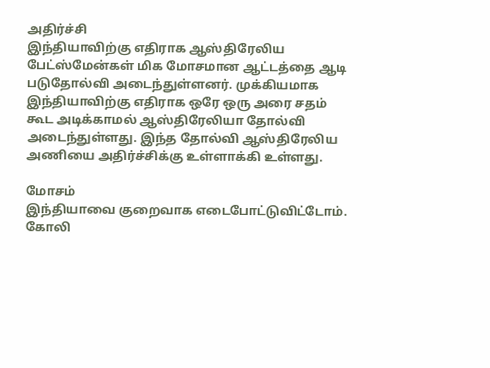அதிர்ச்சி
இந்தியாவிற்கு எதிராக ஆஸ்திரேலிய பேட்ஸ்மேன்கள் மிக மோசமான ஆட்டத்தை ஆடி படுதோல்வி அடைந்துள்ளனர். முக்கியமாக இந்தியாவிற்கு எதிராக ஒரே ஒரு அரை சதம் கூட அடிக்காமல் ஆஸ்திரேலியா தோல்வி அடைந்துள்ளது. இந்த தோல்வி ஆஸ்திரேலிய அணியை அதிர்ச்சிக்கு உள்ளாக்கி உள்ளது.

மோசம்
இந்தியாவை குறைவாக எடைபோட்டுவிட்டோம். கோலி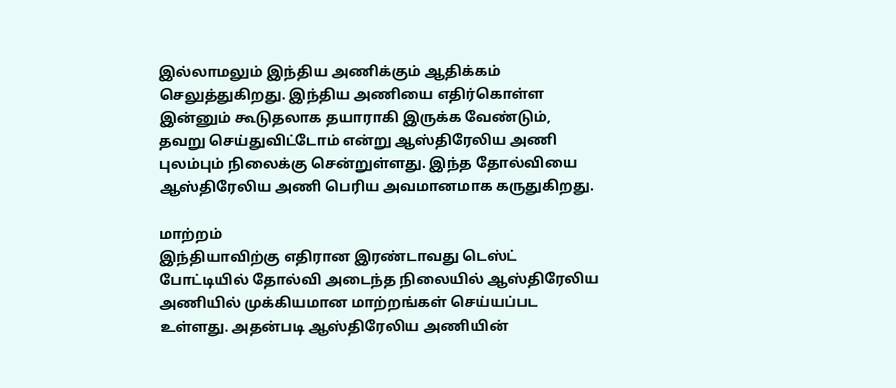இல்லாமலும் இந்திய அணிக்கும் ஆதிக்கம் செலுத்துகிறது. இந்திய அணியை எதிர்கொள்ள இன்னும் கூடுதலாக தயாராகி இருக்க வேண்டும், தவறு செய்துவிட்டோம் என்று ஆஸ்திரேலிய அணி புலம்பும் நிலைக்கு சென்றுள்ளது. இந்த தோல்வியை ஆஸ்திரேலிய அணி பெரிய அவமானமாக கருதுகிறது.

மாற்றம்
இந்தியாவிற்கு எதிரான இரண்டாவது டெஸ்ட் போட்டியில் தோல்வி அடைந்த நிலையில் ஆஸ்திரேலிய அணியில் முக்கியமான மாற்றங்கள் செய்யப்பட உள்ளது. அதன்படி ஆஸ்திரேலிய அணியின்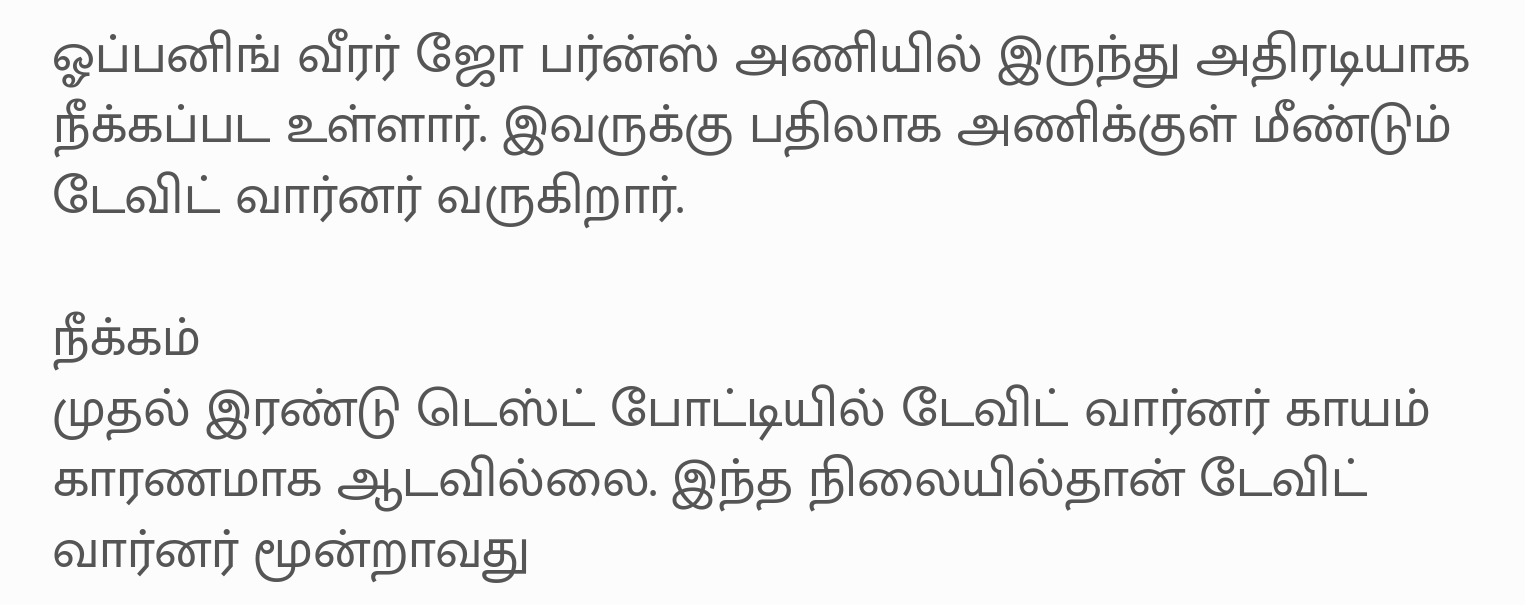ஓப்பனிங் வீரர் ஜோ பர்ன்ஸ் அணியில் இருந்து அதிரடியாக நீக்கப்பட உள்ளார். இவருக்கு பதிலாக அணிக்குள் மீண்டும் டேவிட் வார்னர் வருகிறார்.

நீக்கம்
முதல் இரண்டு டெஸ்ட் போட்டியில் டேவிட் வார்னர் காயம் காரணமாக ஆடவில்லை. இந்த நிலையில்தான் டேவிட் வார்னர் மூன்றாவது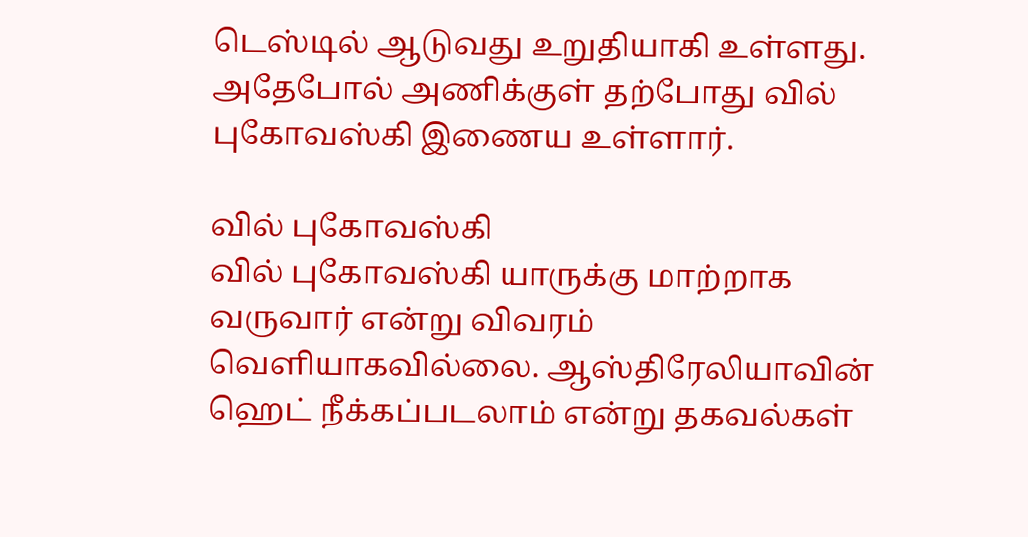டெஸ்டில் ஆடுவது உறுதியாகி உள்ளது. அதேபோல் அணிக்குள் தற்போது வில் புகோவஸ்கி இணைய உள்ளார்.

வில் புகோவஸ்கி
வில் புகோவஸ்கி யாருக்கு மாற்றாக வருவார் என்று விவரம் வெளியாகவில்லை. ஆஸ்திரேலியாவின் ஹெட் நீக்கப்படலாம் என்று தகவல்கள்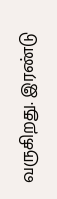வருகிறது. இரண்டு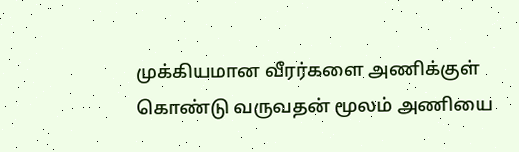முக்கியமான வீரர்களை அணிக்குள் கொண்டு வருவதன் மூலம் அணியை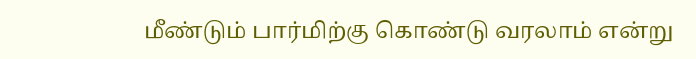மீண்டும் பார்மிற்கு கொண்டு வரலாம் என்று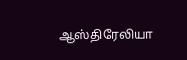ஆஸ்திரேலியா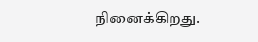நினைக்கிறது.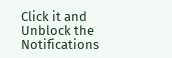Click it and Unblock the Notifications